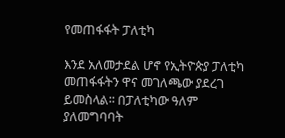የመጠፋፋት ፓለቲካ

እንደ አለመታደል ሆኖ የኢትዮጵያ ፓለቲካ መጠፋፋትን ዋና መገለጫው ያደረገ ይመስላል፡፡ በፓለቲካው ዓለም ያለመግባባት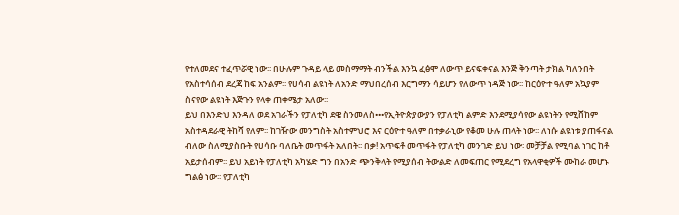የተለመደና ተፈጥሯዊ ነው፡፡ በሁሉም ጉዳይ ላይ መስማማት ብንችል እንኳ ፈፅሞ ለውጥ ይናፍቀናል እንጅ ቅንጣት ታክል ካለንበት የአስተሳሰብ ደረጃ ከፍ አንልም፡፡ የሀሳብ ልዩነት ለአንድ ማህበረሰብ እርግማን ሳይሆን የለውጥ ነዳጅ ነው፡፡ ከርዕዮተ ዓለም አኳያም ስናየው ልዩነት እጅጉን የላቀ ጠቀሜታ አለው፡፡
ይህ በእንድህ እንዳለ ወደ አገራችን የፓለቲካ ደዌ ስንመለስ•••የኢትዮጵያውያን የፓለቲካ ልምድ እንደሚያሳየው ልዩነትን የሚሸከም አስተዳደራዊ ትከሻ የለም፡፡ ከገዥው መንግስት አስተምህሮ እና ርዕዮተ ዓለም በተቃራኒው የቆመ ሁሉ ጠላት ነው፡፡ ለነሱ ልዩነቱ ያጠፋናል ብለው ስለሚያስቡት የሀሳቡ ባለቤት መጥፋት አለበት፡፡ በቃ! አጥፍቶ መጥፋት የፓለቲካ መንገድ ይህ ነው፡ መቻቻል የሚባል ነገር ከቶ አይታሰብም፡፡ ይህ አይነት የፓለቲካ አካሄድ ግን በአንድ ጭንቅላት የሚያሰብ ትውልድ ለመፍጠር የሚደረግ የአላዋቂዎች ሙከራ መሆኑ ግልፅ ነው፡፡ የፓለቲካ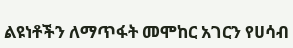ልዩነቶችን ለማጥፋት መሞከር አገርን የሀሳብ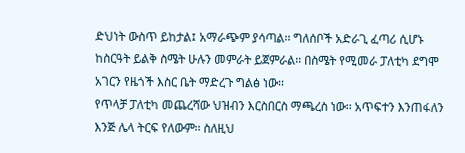ድህነት ውስጥ ይከታል፤ አማራጭም ያሳጣል፡፡ ግለሰቦች አድራጊ ፈጣሪ ሲሆኑ ከስርዓት ይልቅ ስሜት ሁሉን መምራት ይጀምራል፡፡ በስሜት የሚመራ ፓለቲካ ደግሞ አገርን የዜጎች እስር ቤት ማድረጉ ግልፅ ነው፡፡
የጥላቻ ፓለቲካ መጨረሻው ህዝብን እርስበርስ ማጫረስ ነው፡፡ አጥፍተን እንጠፋለን እንጅ ሌላ ትርፍ የለውም፡፡ ስለዚህ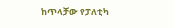ከጥላቻው የፓለቲካ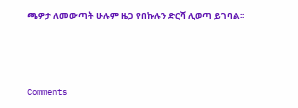ጫዎታ ለመውጣት ሁሉም ዜጋ የበኩሉን ድርሻ ሊወጣ ይገባል፡፡



Comments